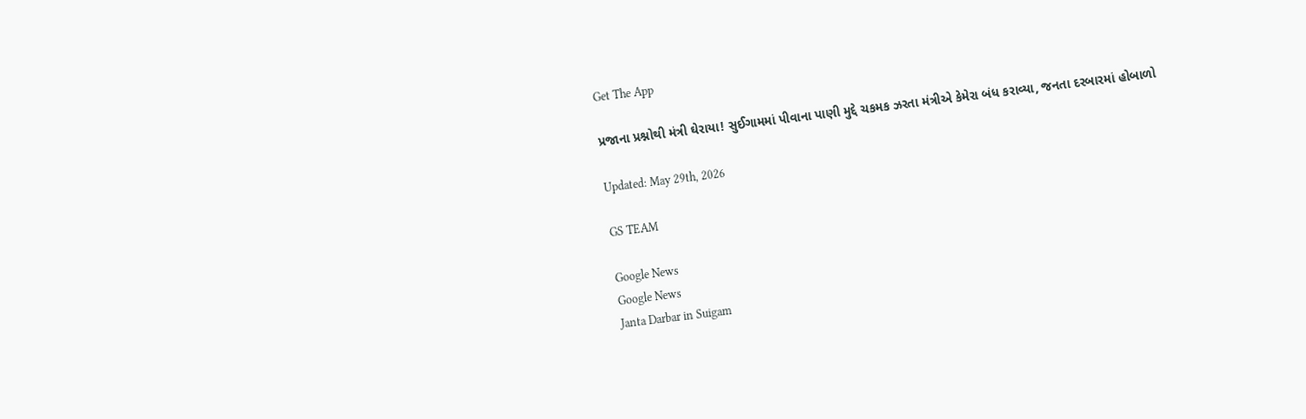Get The App

પ્રજાના પ્રશ્નોથી મંત્રી ઘેરાયા! સુઈગામમાં પીવાના પાણી મુદ્દે ચકમક ઝરતા મંત્રીએ કેમેરા બંધ કરાવ્યા, જનતા દરબારમાં હોબાળો

Updated: May 29th, 2026

GS TEAM

Google News
Google News
Janta Darbar in Suigam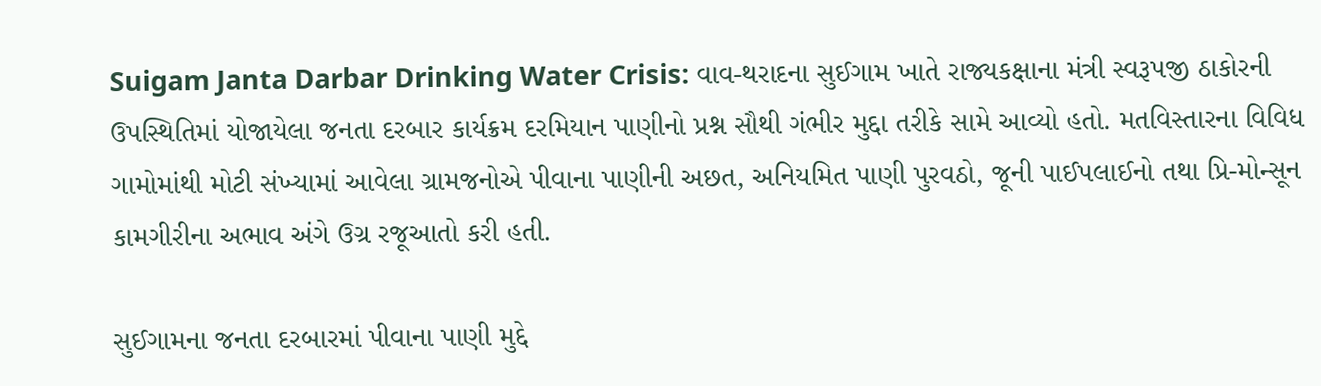Suigam Janta Darbar Drinking Water Crisis: વાવ-થરાદના સુઈગામ ખાતે રાજ્યકક્ષાના મંત્રી સ્વરૂપજી ઠાકોરની ઉપસ્થિતિમાં યોજાયેલા જનતા દરબાર કાર્યક્રમ દરમિયાન પાણીનો પ્રશ્ન સૌથી ગંભીર મુદ્દા તરીકે સામે આવ્યો હતો. મતવિસ્તારના વિવિધ ગામોમાંથી મોટી સંખ્યામાં આવેલા ગ્રામજનોએ પીવાના પાણીની અછત, અનિયમિત પાણી પુરવઠો, જૂની પાઈપલાઈનો તથા પ્રિ-મોન્સૂન કામગીરીના અભાવ અંગે ઉગ્ર રજૂઆતો કરી હતી.

સુઈગામના જનતા દરબારમાં પીવાના પાણી મુદ્દે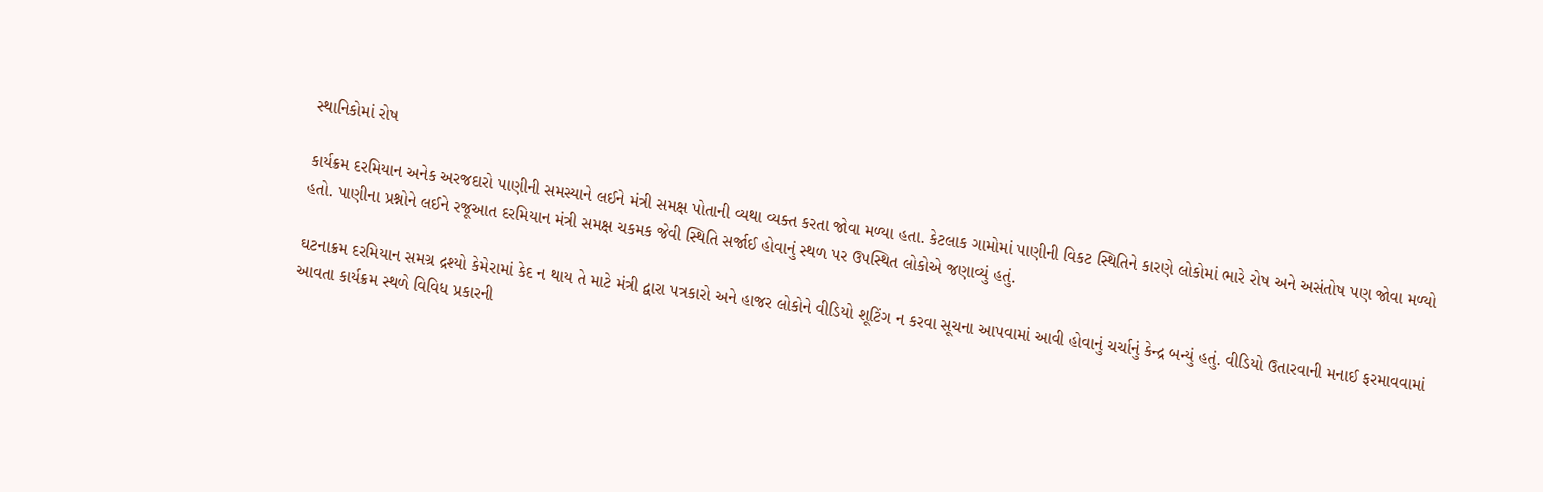સ્થાનિકોમાં રોષ

કાર્યક્રમ દરમિયાન અનેક અરજદારો પાણીની સમસ્યાને લઈને મંત્રી સમક્ષ પોતાની વ્યથા વ્યક્ત કરતા જોવા મળ્યા હતા. કેટલાક ગામોમાં પાણીની વિકટ સ્થિતિને કારણે લોકોમાં ભારે રોષ અને અસંતોષ પણ જોવા મળ્યો હતો. પાણીના પ્રશ્નોને લઈને રજૂઆત દરમિયાન મંત્રી સમક્ષ ચકમક જેવી સ્થિતિ સર્જાઈ હોવાનું સ્થળ પર ઉપસ્થિત લોકોએ જણાવ્યું હતું.

ઘટનાક્રમ દરમિયાન સમગ્ર દ્રશ્યો કેમેરામાં કેદ ન થાય તે માટે મંત્રી દ્વારા પત્રકારો અને હાજર લોકોને વીડિયો શૂટિંગ ન કરવા સૂચના આપવામાં આવી હોવાનું ચર્ચાનું કેન્દ્ર બન્યું હતું. વીડિયો ઉતારવાની મનાઈ ફરમાવવામાં આવતા કાર્યક્રમ સ્થળે વિવિધ પ્રકારની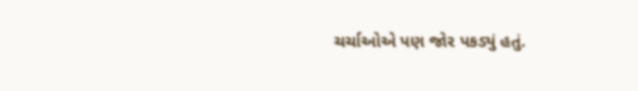ચર્ચાઓએ પણ જોર પકડ્યું હતું.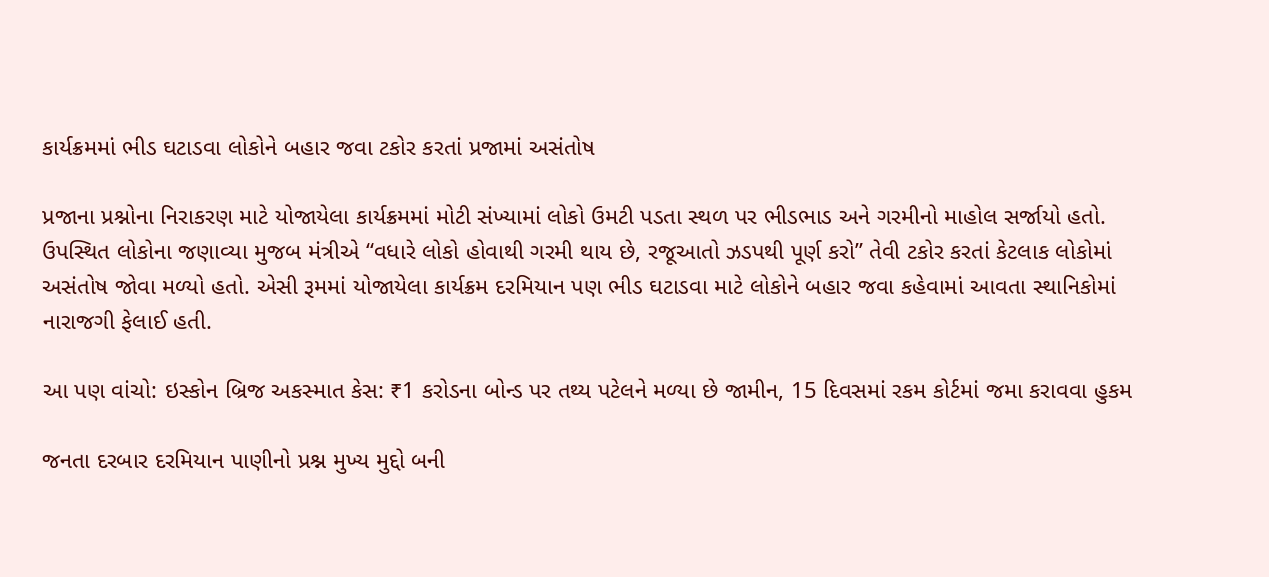કાર્યક્રમમાં ભીડ ઘટાડવા લોકોને બહાર જવા ટકોર કરતાં પ્રજામાં અસંતોષ

પ્રજાના પ્રશ્નોના નિરાકરણ માટે યોજાયેલા કાર્યક્રમમાં મોટી સંખ્યામાં લોકો ઉમટી પડતા સ્થળ પર ભીડભાડ અને ગરમીનો માહોલ સર્જાયો હતો. ઉપસ્થિત લોકોના જણાવ્યા મુજબ મંત્રીએ “વધારે લોકો હોવાથી ગરમી થાય છે, રજૂઆતો ઝડપથી પૂર્ણ કરો” તેવી ટકોર કરતાં કેટલાક લોકોમાં અસંતોષ જોવા મળ્યો હતો. એસી રૂમમાં યોજાયેલા કાર્યક્રમ દરમિયાન પણ ભીડ ઘટાડવા માટે લોકોને બહાર જવા કહેવામાં આવતા સ્થાનિકોમાં નારાજગી ફેલાઈ હતી.

આ પણ વાંચો: ઇસ્કોન બ્રિજ અકસ્માત કેસ: ₹1 કરોડના બોન્ડ પર તથ્ય પટેલને મળ્યા છે જામીન, 15 દિવસમાં રકમ કોર્ટમાં જમા કરાવવા હુકમ

જનતા દરબાર દરમિયાન પાણીનો પ્રશ્ન મુખ્ય મુદ્દો બની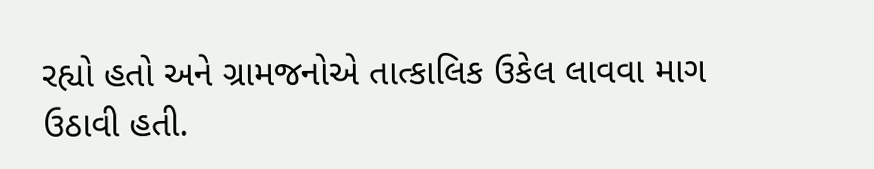રહ્યો હતો અને ગ્રામજનોએ તાત્કાલિક ઉકેલ લાવવા માગ ઉઠાવી હતી.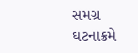સમગ્ર ઘટનાક્રમે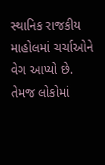સ્થાનિક રાજકીય માહોલમાં ચર્ચાઓને વેગ આપ્યો છે. તેમજ લોકોમાં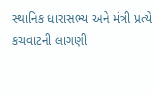સ્થાનિક ધારાસભ્ય અને મંત્રી પ્રત્યે કચવાટની લાગણી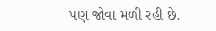પણ જોવા મળી રહી છે.